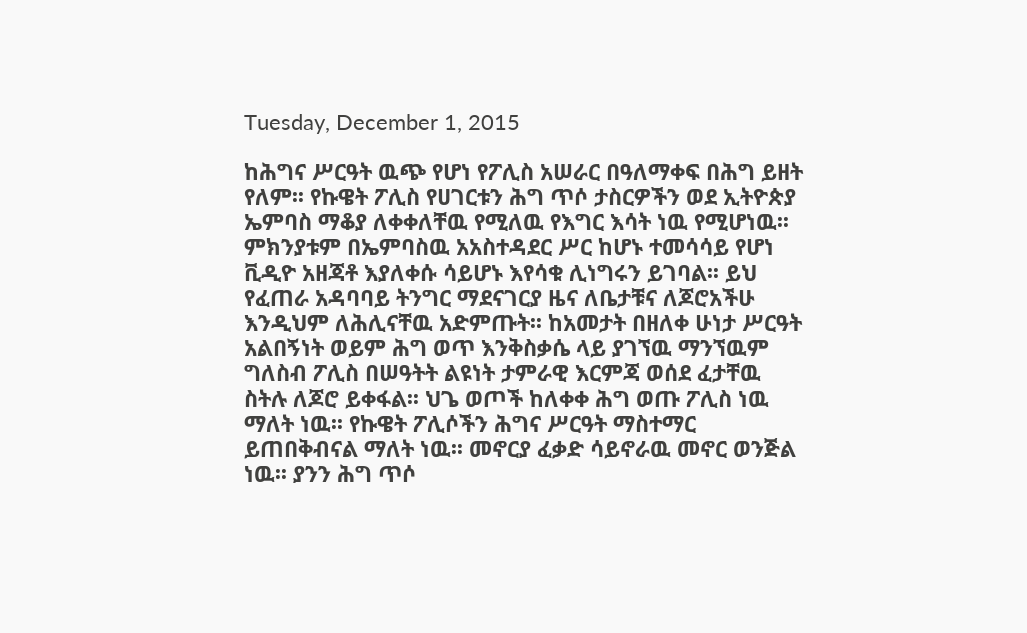Tuesday, December 1, 2015

ከሕግና ሥርዓት ዉጭ የሆነ የፖሊስ አሠራር በዓለማቀፍ በሕግ ይዘት የለም፡፡ የኩዌት ፖሊስ የሀገርቱን ሕግ ጥሶ ታስርዎችን ወደ ኢትዮጵያ ኤምባስ ማቆያ ለቀቀለቸዉ የሚለዉ የእግር እሳት ነዉ የሚሆነዉ፡፡ ምክንያቱም በኤምባስዉ አአስተዳደር ሥር ከሆኑ ተመሳሳይ የሆነ ቪዲዮ አዘጃቶ እያለቀሱ ሳይሆኑ እየሳቁ ሊነግሩን ይገባል፡፡ ይህ የፈጠራ አዳባባይ ትንግር ማደናገርያ ዜና ለቤታቹና ለጆሮአችሁ እንዲህም ለሕሊናቸዉ አድምጡት፡፡ ከአመታት በዘለቀ ሁነታ ሥርዓት አልበኝነት ወይም ሕግ ወጥ እንቅስቃሴ ላይ ያገኘዉ ማንኘዉም ግለስብ ፖሊስ በሠዓትት ልዩነት ታምራዊ እርምጃ ወሰደ ፈታቸዉ ስትሉ ለጆሮ ይቀፋል፡፡ ህጌ ወጦች ከለቀቀ ሕግ ወጡ ፖሊስ ነዉ ማለት ነዉ፡፡ የኩዌት ፖሊሶችን ሕግና ሥርዓት ማስተማር ይጠበቅብናል ማለት ነዉ፡፡ መኖርያ ፈቃድ ሳይኖራዉ መኖር ወንጅል ነዉ፡፡ ያንን ሕግ ጥሶ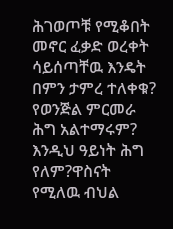ሕገወጦቹ የሚቆበት መኖር ፈቃድ ወረቀት ሳይሰጣቸዉ እንዴት በምን ታምረ ተለቀቁ? የወንጅል ምርመራ ሕግ አልተማሩም? እንዲህ ዓይነት ሕግ የለም?ዋስናት የሚለዉ ብህል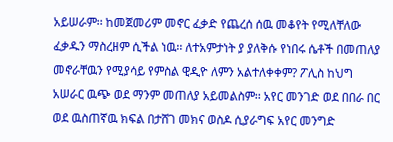አይሠራም፡፡ ከመጀመሪም መኖር ፈቃድ የጨረሰ ሰዉ መቆየት የሚለቸለው ፈቃዱን ማስረዘም ሲችል ነዉ፡፡ ለተአምታነት ያ ያለቅሱ የነበሩ ሴቶች በመጠለያ መኖራቸዉን የሚያሳይ የምስል ዊዲዮ ለምን አልተለቀቀም? ፖሊስ ከህግ አሠራር ዉጭ ወደ ማንም መጠለያ አይመልስም፡፡ አየር መንገድ ወደ በበራ በር ወደ ዉስጠኛዉ ክፍል በታሸገ መክና ወስዶ ሲያራግፍ አየር መንግድ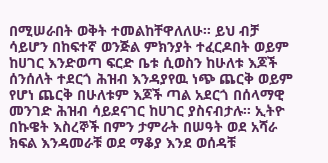በሚሠራበት ወቅት ተመልከቸዋለለሁ፡፡ ይህ ብቻ ሳይሆን በከፍተኛ ወንጅል ምክንያት ተፈርዶበት ወይም ከሀገር እንድወጣ ፍርድ ቤቱ ሲወስን ከሁለቱ እጆች ሰንሰለት ተደርጎ ሕዝብ እንዳያየዉ ነጭ ጨርቅ ወይም የሆነ ጨርቅ በሁለቱም እጆች ጣል አደርጎ በሰላማዊ መንገድ ሕዝብ ሳይደናገር ከሀገር ያስናብታሉ፡፡ ኢትዮ በኩዌት እስረኞች በምን ታምራት በሠዓት ወደ አሻራ ክፍል እንዳመራቹ ወደ ማቆያ እንደ ወሰዳቹ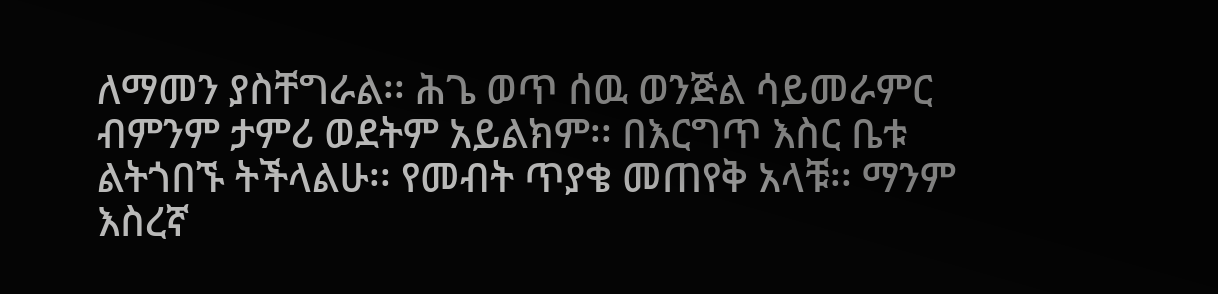ለማመን ያስቸግራል፡፡ ሕጌ ወጥ ሰዉ ወንጅል ሳይመራምር ብምንም ታምሪ ወደትም አይልክም፡፡ በእርግጥ እስር ቤቱ ልትጎበኙ ትችላልሁ፡፡ የመብት ጥያቄ መጠየቅ አላቹ፡፡ ማንም እስረኛ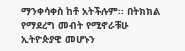ማንቀሳቀስ ከቶ አትችሉም፡፡ በትክክል የማደረግ መብት የሚኖራቹሁ ኢትዮጵያዊ መሆኑን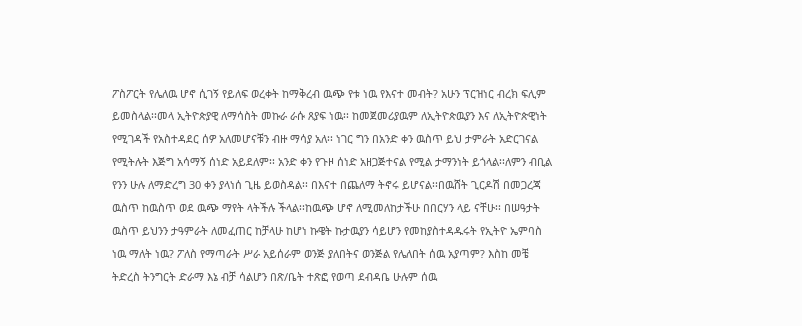ፖስፖርት የሌለዉ ሆኖ ሲገኝ የይለፍ ወረቀት ከማቅረብ ዉጭ የቱ ነዉ የእናተ መብት? አሁን ፕርዝነር ብረክ ፍሊም ይመስላል፡፡መላ ኢትዮጵያዊ ለማሳስት መኩራ ራሱ ጸያፍ ነዉ፡፡ ከመጀመሪያዉም ለኢትዮጵዉያን እና ለኢትዮጵዊነት የሚገዳች የአስተዳደር ሰዎ አለመሆናቹን ብዙ ማሳያ አለ፡፡ ነገር ግን በአንድ ቀን ዉስጥ ይህ ታምራት አድርገናል የሚትሉት እጅግ አሳማኝ ሰነድ አይደለም፡፡ አንድ ቀን የጉዞ ሰነድ አዘጋጅተናል የሚል ታማንነት ይጎላል፡፡ለምን ብቢል የንን ሁሉ ለማድረግ 30 ቀን ያላነሰ ጊዜ ይወስዳል፡፡ በእናተ በጨለማ ትኖሩ ይሆናል፡፡በዉሸት ጊርዶሽ በመጋረጃ ዉስጥ ከዉስጥ ወደ ዉጭ ማየት ላትችሉ ችላል፡፡ከዉጭ ሆኖ ለሚመለከታችሁ በበርሃን ላይ ናቸሁ፡፡ በሠዓታት ዉስጥ ይህንን ታዓምራት ለመፈጠር ከቻላሁ ከሆነ ኩዌት ኩታዉያን ሳይሆን የመከያስተዳዱሩት የኢትዮ ኤምባስ ነዉ ማለት ነዉ? ፖለስ የማጣራት ሥራ አይሰራም ወንጅ ያለበትና ወንጅል የሌለበት ሰዉ አያጣም? እስከ መቼ ትድረስ ትንግርት ድራማ እኔ ብቻ ሳልሆን በጽ/ቤት ተጽፎ የወጣ ደብዳቤ ሁሉም ሰዉ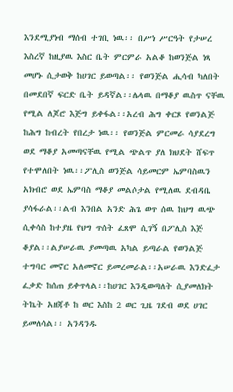እንደሚያነብ ማሰብ ተገቢ ነዉ፡፡ በሥነ ሥርዓት የታሠረ እስረኛ ከዚያዉ እስር ቤት ምርምራ አልቆ ከወንጅል ነጻ መሆኑ ሲታወቅ ከሀገር ይወጣል፡፡ የወንጅል ሒሳብ ካለበት በመደበኛ ፍርድ ቤት ይዳኛል፡፡ሌላዉ በማቆያ ዉስጥ ናቸዉ የሚል ለጆሮ እጅግ ይቀፋል፡፡አረብ ሕግ ቀርጾ የወንልጅ ከሕግ ከብረት የበረታ ነዉ፡፡ የወንጅል ምርመራ ሳያደረግ ወደ ማቆያ አመጣናቸዉ የሚል ጭልጥ ያለ ክህደት ሸፍጥ የተሞለበት ነዉ፡፡ፖሊስ ወንጅል ሳይመርም ኤምባስዉን አክብሮ ወደ ኤምባስ ማቆያ መልሶታል የሚለዉ ደብዳቤ ያሳፋራል፡፡ልብ እንበል አንድ ሕጌ ወጥ ሰዉ ከህግ ዉጭ ሲቀሳስ ከተያዜ የህግ ጥሰት ፈጸሞ ሲገኝ በፖሊስ እጅ ቆያል፡፡ልያሠራዉ ያመጣዉ አካል ይጣራል የወንልጅ ተግባር መኖር አለመኖር ይመረመራል፡፡አሠራዉ እንድፈታ ፈቃድ ከሰጠ ይቀጥላል፡፡ከሀገር እንዲወጣለት ሲያመለክት ትኬት አዘጃቶ ከ ወር እስከ 2 ወር ጊዜ ገደብ ወደ ሀገር ይመለሳል፡፡ አንዳንዱ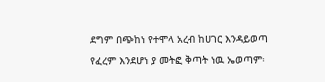ደግም በጭከነ የተሞላ አረብ ከሀገር እንዳይወጣ የፈረም እንደሆነ ያ መትፎ ቅጣት ነዉ ኤወጣም፡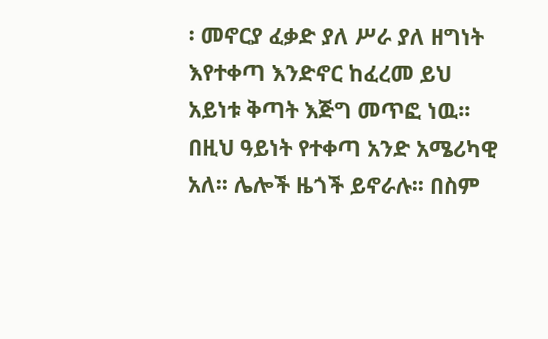፡ መኖርያ ፈቃድ ያለ ሥራ ያለ ዘግነት እየተቀጣ እንድኖር ከፈረመ ይህ አይነቱ ቅጣት እጅግ መጥፎ ነዉ፡፡ በዚህ ዓይነት የተቀጣ አንድ አሜሪካዊ አለ፡፡ ሌሎች ዜጎች ይኖራሉ፡፡ በስም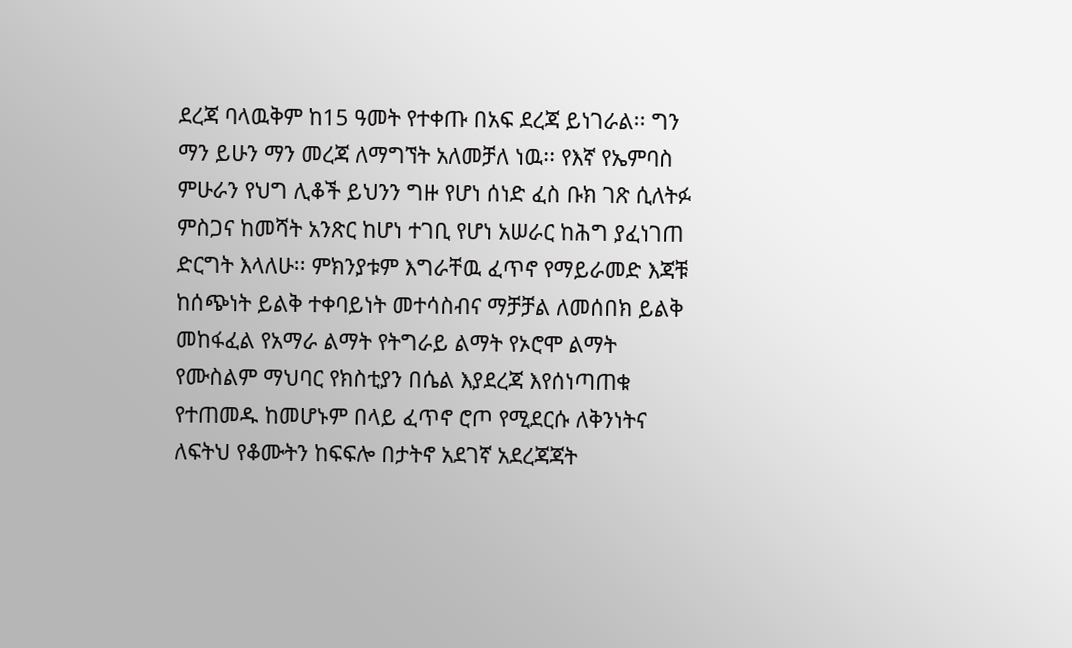ደረጃ ባላዉቅም ከ15 ዓመት የተቀጡ በአፍ ደረጃ ይነገራል፡፡ ግን ማን ይሁን ማን መረጃ ለማግኘት አለመቻለ ነዉ፡፡ የእኛ የኤምባስ ምሁራን የህግ ሊቆች ይህንን ግዙ የሆነ ሰነድ ፈስ ቡክ ገጽ ሲለትፉ ምስጋና ከመሻት አንጽር ከሆነ ተገቢ የሆነ አሠራር ከሕግ ያፈነገጠ ድርግት እላለሁ፡፡ ምክንያቱም እግራቸዉ ፈጥኖ የማይራመድ እጃቹ ከሰጭነት ይልቅ ተቀባይነት መተሳስብና ማቻቻል ለመሰበክ ይልቅ መከፋፈል የአማራ ልማት የትግራይ ልማት የኦሮሞ ልማት የሙስልም ማህባር የክስቲያን በሴል እያደረጃ እየሰነጣጠቁ የተጠመዱ ከመሆኑም በላይ ፈጥኖ ሮጦ የሚደርሱ ለቅንነትና ለፍትህ የቆሙትን ከፍፍሎ በታትኖ አደገኛ አደረጃጃት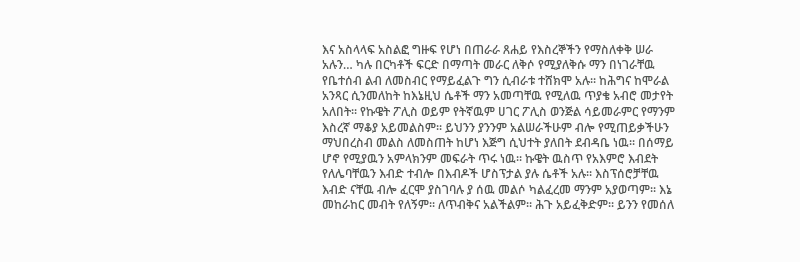እና አስላላፍ አስልፎ ግዙፍ የሆነ በጠራራ ጸሐይ የእስረኞችን የማስለቀቅ ሠራ አሉን… ካሉ በርካቶች ፍርድ በማጣት መራር ለቅሶ የሚያለቅሱ ማን በነገራቸዉ የቤተሰብ ልብ ለመስብር የማይፈልጉ ግን ሲብራቱ ተሸክሞ አሉ፡፡ ከሕግና ከሞራል አንጻር ሲንመለከት ከእኔዚህ ሴቶች ማን አመጣቸዉ የሚለዉ ጥያቄ አብሮ መታየት አለበት፡፡ የኩዌት ፖሊስ ወይም የትኛዉም ሀገር ፖሊስ ወንጅል ሳይመራምር የማንም እስረኛ ማቆያ አይመልስም፡፡ ይህንን ያንንም አልሠራችሁም ብሎ የሚጠይቃችሁን ማህበረስብ መልስ ለመስጠት ከሆነ እጅግ ሲህተት ያለበት ደብዳቤ ነዉ፡፡ በሰማይ ሆኖ የሚያዉን አምላክንም መፍራት ጥሩ ነዉ፡፡ ኩዌት ዉስጥ የአእምሮ እብደት የለሌባቸዉን እብድ ተብሎ በእብዶች ሆስፕታል ያሉ ሴቶች አሉ፡፡ እስፕሰሮቻቸዉ እብድ ናቸዉ ብሎ ፈርሞ ያስገባሉ ያ ሰዉ መልሶ ካልፈረመ ማንም አያወጣም፡፡ እኔ መከራከር መብት የለኝም፡፡ ለጥብቅና አልችልም፡፡ ሕጉ አይፈቅድም፡፡ ይንን የመሰለ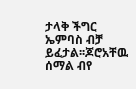ታላቅ ችግር ኤምባስ ብቻ ይፈታል፡፡ጆሮአቸዉ ሰማል ብየ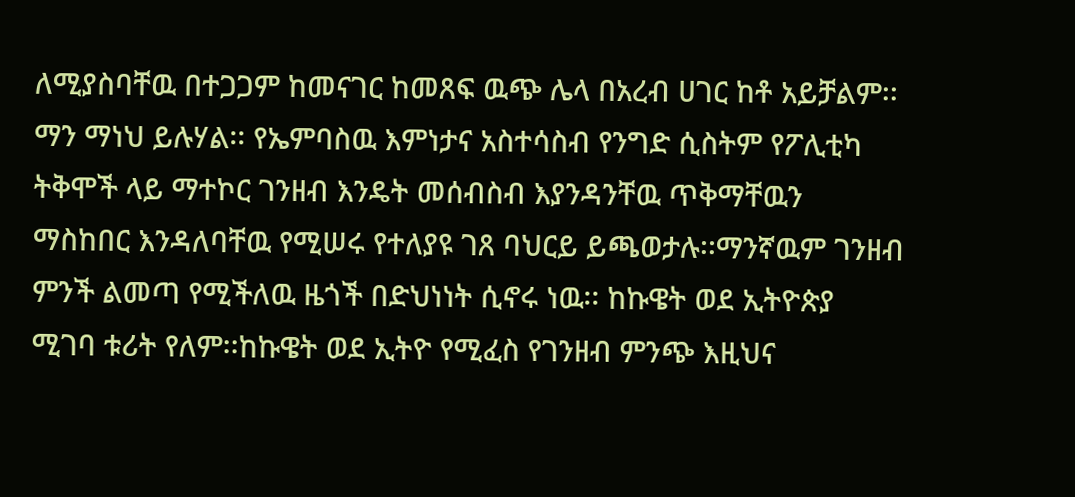ለሚያስባቸዉ በተጋጋም ከመናገር ከመጸፍ ዉጭ ሌላ በአረብ ሀገር ከቶ አይቻልም፡፡ ማን ማነህ ይሉሃል፡፡ የኤምባስዉ እምነታና አስተሳስብ የንግድ ሲስትም የፖሊቲካ ትቅሞች ላይ ማተኮር ገንዘብ እንዴት መሰብስብ እያንዳንቸዉ ጥቅማቸዉን ማስከበር እንዳለባቸዉ የሚሠሩ የተለያዩ ገጸ ባህርይ ይጫወታሉ፡፡ማንኛዉም ገንዘብ ምንች ልመጣ የሚችለዉ ዜጎች በድህነነት ሲኖሩ ነዉ፡፡ ከኩዌት ወደ ኢትዮጵያ ሚገባ ቱሪት የለም፡፡ከኩዌት ወደ ኢትዮ የሚፈስ የገንዘብ ምንጭ እዚህና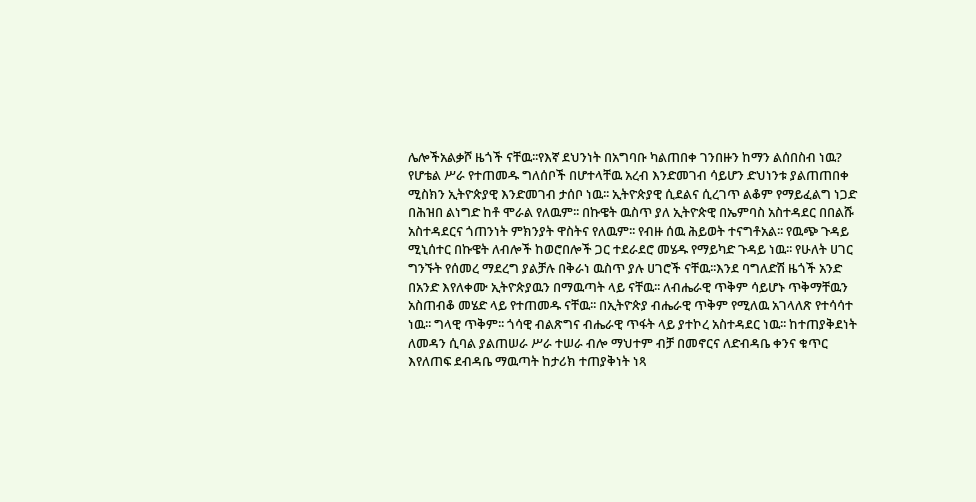ሌሎችአልቃሾ ዜጎች ናቸዉ፡፡የእኛ ደህንነት በአግባቡ ካልጠበቀ ገንበዙን ከማን ልሰበስብ ነዉ? የሆቴል ሥራ የተጠመዱ ግለሰቦች በሆተላቸዉ አረብ እንድመገብ ሳይሆን ድህነንቱ ያልጠጠበቀ ሚስክን ኢትዮጵያዊ እንድመገብ ታሰቦ ነዉ፡፡ ኢትዮጵያዊ ሲደልና ሲረገጥ ልቆም የማይፈልግ ነጋድ በሕዝበ ልነግድ ከቶ ሞራል የለዉም፡፡ በኩዌት ዉስጥ ያለ ኢትዮጵዊ በኤምባስ አስተዳደር በበልሹ አስተዳደርና ጎጠንነት ምክንያት ዋስትና የለዉም፡፡ የብዙ ሰዉ ሕይወት ተናግቶአል፡፡ የዉጭ ጉዳይ ሚኒሰተር በኩዌት ለብሎች ከወሮበሎች ጋር ተደራደሮ መሄዱ የማይካድ ጉዳይ ነዉ፡፡ የሁለት ሀገር ግንኙት የሰመረ ማደረግ ያልቻሉ በቅራነ ዉስጥ ያሉ ሀገሮች ናቸዉ፡፡እንደ ባግለድሽ ዜጎች አንድ በአንድ እየለቀሙ ኢትዮጵያዉን በማዉጣት ላይ ናቸዉ፡፡ ለብሔራዊ ጥቅም ሳይሆኑ ጥቅማቸዉን አስጠብቆ መሄድ ላይ የተጠመዱ ናቸዉ፡፡ በኢትዮጵያ ብሔራዊ ጥቅም የሚለዉ አገላለጽ የተሳሳተ ነዉ፡፡ ግላዊ ጥቅም፡፡ ጎሳዊ ብልጽግና ብሔራዊ ጥፋት ላይ ያተኮረ አስተዳደር ነዉ፡፡ ከተጠያቅደነት ለመዳን ሲባል ያልጠሠራ ሥራ ተሠራ ብሎ ማህተም ብቻ በመኖርና ለድብዳቤ ቀንና ቁጥር እየለጠፍ ደብዳቤ ማዉጣት ከታሪክ ተጠያቅነት ነጻ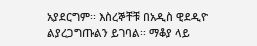አያደርግም፡፡ እስረኞቸቹ በአዲስ ዊደዲዮ ልያረጋግጡልን ይገባል፡፡ ማቆያ ላይ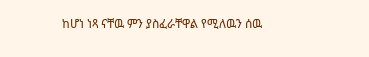ከሆነ ነጻ ናቸዉ ምን ያስፈራቸዋል የሚለዉን ሰዉ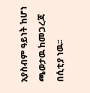አያስብም ዓይነት ከሆነ ጫወታዉ ከመጋረጃ በሲቲያ ነዉ፡፡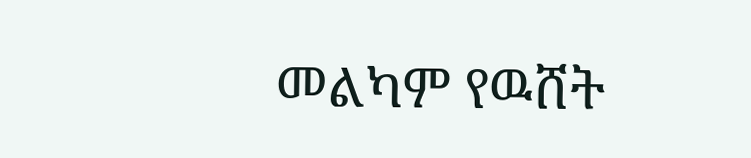መልካም የዉሸት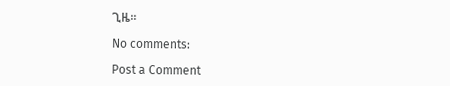ጊዜ፡፡

No comments:

Post a Comment